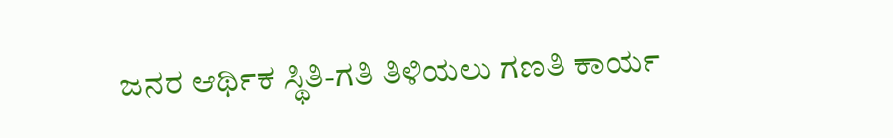ಜನರ ಆರ್ಥಿಕ ಸ್ಥಿತಿ-ಗತಿ ತಿಳಿಯಲು ಗಣತಿ ಕಾರ್ಯ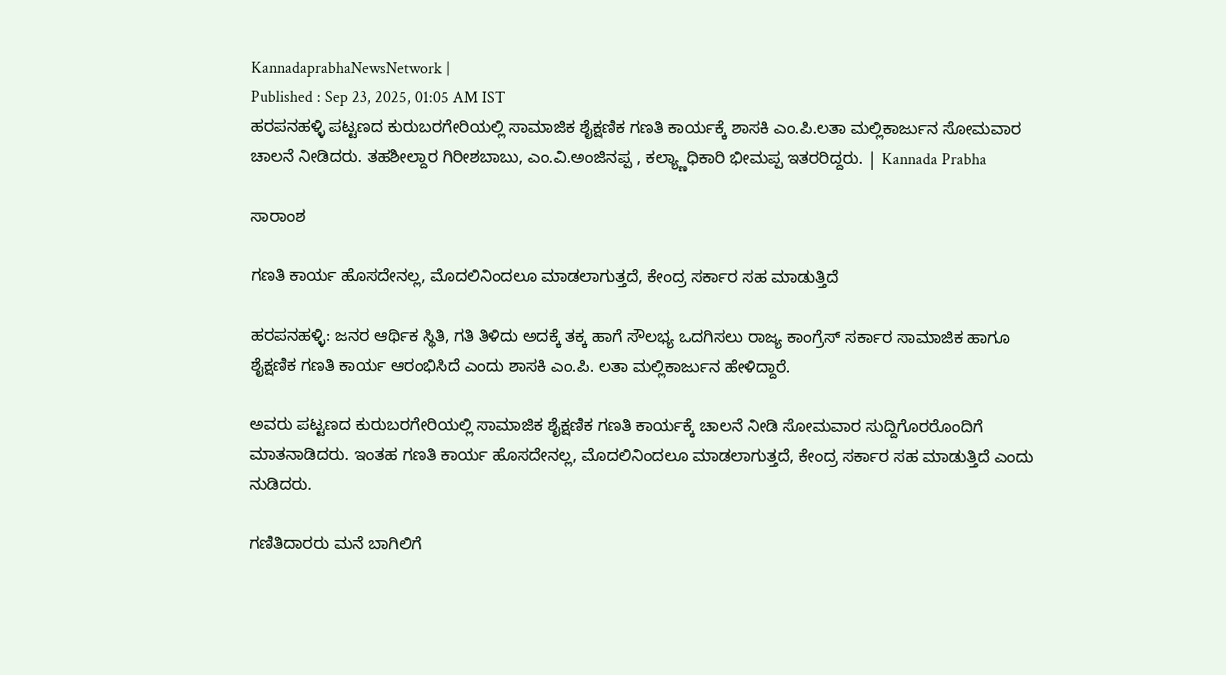KannadaprabhaNewsNetwork |
Published : Sep 23, 2025, 01:05 AM IST
ಹರಪನಹಳ್ಳಿ ಪಟ್ಟಣದ ಕುರುಬರಗೇರಿಯಲ್ಲಿ ಸಾಮಾಜಿಕ ಶೈಕ್ಷಣಿಕ ಗಣತಿ ಕಾರ್ಯಕ್ಕೆ ಶಾಸಕಿ ಎಂ.ಪಿ.ಲತಾ ಮಲ್ಲಿಕಾರ್ಜುನ ಸೋಮವಾರ ಚಾಲನೆ ನೀಡಿದರು. ತಹಶೀಲ್ದಾರ ಗಿರೀಶಬಾಬು, ಎಂ.ವಿ.ಅಂಜಿನಪ್ಪ , ಕಲ್ಯ್ಣಾಧಿಕಾರಿ ಭೀಮಪ್ಪ ಇತರರಿದ್ದರು. | Kannada Prabha

ಸಾರಾಂಶ

ಗಣತಿ ಕಾರ್ಯ ಹೊಸದೇನಲ್ಲ, ಮೊದಲಿನಿಂದಲೂ ಮಾಡಲಾಗುತ್ತದೆ, ಕೇಂದ್ರ ಸರ್ಕಾರ ಸಹ ಮಾಡುತ್ತಿದೆ

ಹರಪನಹಳ್ಳಿ: ಜನರ ಆರ್ಥಿಕ ಸ್ಥಿತಿ, ಗತಿ ತಿಳಿದು ಅದಕ್ಕೆ ತಕ್ಕ ಹಾಗೆ ಸೌಲಭ್ಯ ಒದಗಿಸಲು ರಾಜ್ಯ ಕಾಂಗ್ರೆಸ್ ಸರ್ಕಾರ ಸಾಮಾಜಿಕ ಹಾಗೂ ಶೈಕ್ಷಣಿಕ ಗಣತಿ ಕಾರ್ಯ ಆರಂಭಿಸಿದೆ ಎಂದು ಶಾಸಕಿ ಎಂ.ಪಿ. ಲತಾ ಮಲ್ಲಿಕಾರ್ಜುನ ಹೇಳಿದ್ದಾರೆ.

ಅವರು ಪಟ್ಟಣದ ಕುರುಬರಗೇರಿಯಲ್ಲಿ ಸಾಮಾಜಿಕ ಶೈಕ್ಷಣಿಕ ಗಣತಿ ಕಾರ್ಯಕ್ಕೆ ಚಾಲನೆ ನೀಡಿ ಸೋಮವಾರ ಸುದ್ದಿಗೊರರೊಂದಿಗೆ ಮಾತನಾಡಿದರು. ಇಂತಹ ಗಣತಿ ಕಾರ್ಯ ಹೊಸದೇನಲ್ಲ, ಮೊದಲಿನಿಂದಲೂ ಮಾಡಲಾಗುತ್ತದೆ, ಕೇಂದ್ರ ಸರ್ಕಾರ ಸಹ ಮಾಡುತ್ತಿದೆ ಎಂದು ನುಡಿದರು.

ಗಣಿತಿದಾರರು ಮನೆ ಬಾಗಿಲಿಗೆ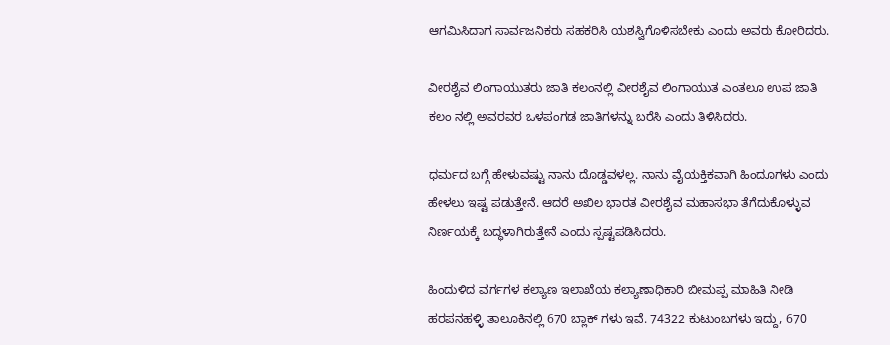ಆಗಮಿಸಿದಾಗ ಸಾರ್ವಜನಿಕರು ಸಹಕರಿಸಿ ಯಶಸ್ವಿಗೊಳಿಸಬೇಕು ಎಂದು ಅವರು ಕೋರಿದರು.

ವೀರಶೈವ ಲಿಂಗಾಯುತರು ಜಾತಿ ಕಲಂನಲ್ಲಿ ವೀರಶೈವ ಲಿಂಗಾಯುತ ಎಂತಲೂ ಉಪ ಜಾತಿ ಕಲಂ ನಲ್ಲಿ ಅವರವರ ಒಳಪಂಗಡ ಜಾತಿಗಳನ್ನು ಬರೆಸಿ ಎಂದು ತಿಳಿಸಿದರು.

ಧರ್ಮದ ಬಗ್ಗೆ ಹೇಳುವಷ್ಟು ನಾನು ದೊಡ್ಡವಳಲ್ಲ. ನಾನು ವೈಯಕ್ತಿಕವಾಗಿ ಹಿಂದೂಗಳು ಎಂದು ಹೇಳಲು ಇಷ್ಟ ಪಡುತ್ತೇನೆ. ಆದರೆ ಅಖಿಲ ಭಾರತ ವೀರಶೈವ ಮಹಾಸಭಾ ತೆಗೆದುಕೊಳ್ಳುವ ನಿರ್ಣಯಕ್ಕೆ ಬದ್ಧಳಾಗಿರುತ್ತೇನೆ ಎಂದು ಸ್ಪಷ್ಟಪಡಿಸಿದರು.

ಹಿಂದುಳಿದ ವರ್ಗಗಳ ಕಲ್ಯಾಣ ಇಲಾಖೆಯ ಕಲ್ಯಾಣಾಧಿಕಾರಿ ಬೀಮಪ್ಪ ಮಾಹಿತಿ ನೀಡಿ ಹರಪನಹಳ್ಳಿ ತಾಲೂಕಿನಲ್ಲಿ 670 ಬ್ಲಾಕ್‌ ಗಳು ಇವೆ. 74322 ಕುಟುಂಬಗಳು ಇದ್ದು, 670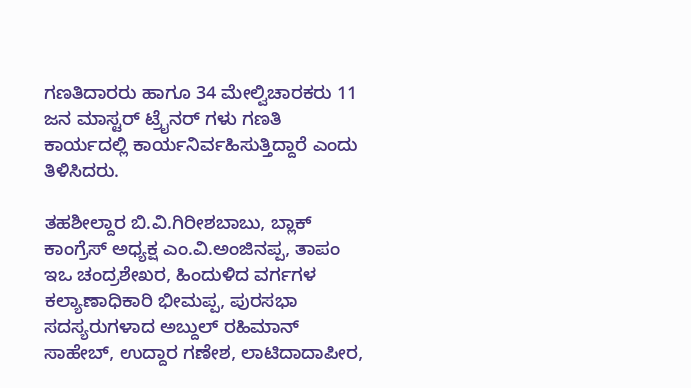ಗಣತಿದಾರರು ಹಾಗೂ 34 ಮೇಲ್ವಿಚಾರಕರು 11 ಜನ ಮಾಸ್ಟರ್‌ ಟ್ರೈನರ್‌ ಗಳು ಗಣತಿ ಕಾರ್ಯದಲ್ಲಿ ಕಾರ್ಯನಿರ್ವಹಿಸುತ್ತಿದ್ದಾರೆ ಎಂದು ತಿಳಿಸಿದರು.

ತಹಶೀಲ್ದಾರ ಬಿ.ವಿ.ಗಿರೀಶಬಾಬು, ಬ್ಲಾಕ್‌ ಕಾಂಗ್ರೆಸ್ ಅಧ್ಯಕ್ಷ ಎಂ.ವಿ.ಅಂಜಿನಪ್ಪ, ತಾಪಂ ಇಒ ಚಂದ್ರಶೇಖರ, ಹಿಂದುಳಿದ ವರ್ಗಗಳ ಕಲ್ಯಾಣಾಧಿಕಾರಿ ಭೀಮಪ್ಪ, ಪುರಸಭಾ ಸದಸ್ಯರುಗಳಾದ ಅಬ್ದುಲ್ ರಹಿಮಾನ್‌ ಸಾಹೇಬ್, ಉದ್ದಾರ ಗಣೇಶ, ಲಾಟಿದಾದಾಪೀರ,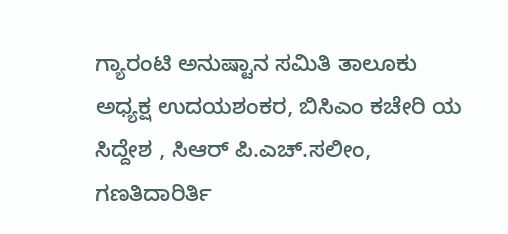ಗ್ಯಾರಂಟಿ ಅನುಷ್ಟಾನ ಸಮಿತಿ ತಾಲೂಕು ಅಧ್ಯಕ್ಷ ಉದಯಶಂಕರ, ಬಿಸಿಎಂ ಕಚೇರಿ ಯ ಸಿದ್ದೇಶ , ಸಿಆರ್‌ ಪಿ.ಎಚ್.ಸಲೀಂ, ಗಣತಿದಾರಿರ್ತಿ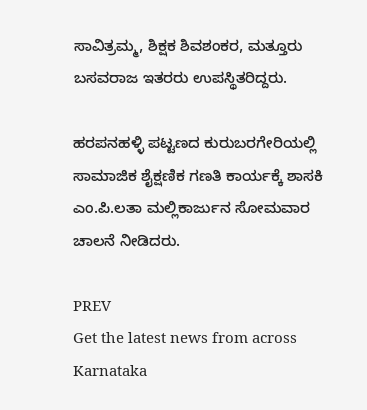ಸಾವಿತ್ರಮ್ಮ, ಶಿಕ್ಷಕ ಶಿವಶಂಕರ, ಮತ್ತೂರು ಬಸವರಾಜ ಇತರರು ಉಪಸ್ಥಿತರಿದ್ದರು.

ಹರಪನಹಳ್ಳಿ ಪಟ್ಟಣದ ಕುರುಬರಗೇರಿಯಲ್ಲಿ ಸಾಮಾಜಿಕ ಶೈಕ್ಷಣಿಕ ಗಣತಿ ಕಾರ್ಯಕ್ಕೆ ಶಾಸಕಿ ಎಂ.ಪಿ.ಲತಾ ಮಲ್ಲಿಕಾರ್ಜುನ ಸೋಮವಾರ ಚಾಲನೆ ನೀಡಿದರು.

PREV
Get the latest news from across Karnataka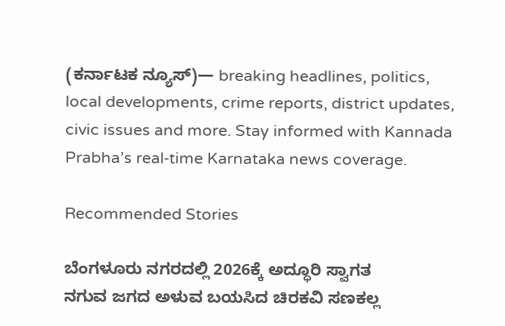(ಕರ್ನಾಟಕ ನ್ಯೂಸ್)— breaking headlines, politics, local developments, crime reports, district updates, civic issues and more. Stay informed with Kannada Prabha’s real‑time Karnataka news coverage.

Recommended Stories

ಬೆಂಗಳೂರು ನಗರದಲ್ಲಿ 2026ಕ್ಕೆ ಅದ್ಧೂರಿ ಸ್ವಾಗತ
ನಗುವ ಜಗದ ಅಳುವ ಬಯಸಿದ ಚಿರಕವಿ ಸಣಕಲ್ಲ